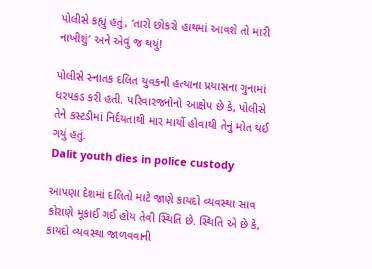પોલીસે કહ્યું હતું, ‘તારો છોકરો હાથમાં આવશે તો મારી નાખીશું’ અને એવું જ થયું!

પોલીસે સ્નાતક દલિત યુવકની હત્યાના પ્રયાસના ગુનામાં ધરપકડ કરી હતી. પરિવારજનોનો આક્ષેપ છે કે, પોલીસે તેને કસ્ટડીમાં નિર્દયતાથી માર માર્યો હોવાથી તેનું મોત થઈ ગયું હતું.
Dalit youth dies in police custody

આપણા દેશમાં દલિતો માટે જાણે કાયદો વ્યવસ્થા સાવ કોરાણે મૂકાઈ ગઈ હોય તેવી સ્થિતિ છે. સ્થિતિ એ છે કે, કાયદો વ્યવસ્થા જાળવવાની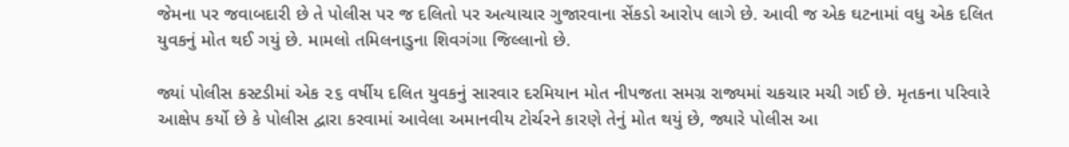જેમના પર જવાબદારી છે તે પોલીસ પર જ દલિતો પર અત્યાચાર ગુજારવાના સેંકડો આરોપ લાગે છે. આવી જ એક ઘટનામાં વધુ એક દલિત યુવકનું મોત થઈ ગયું છે. મામલો તમિલનાડુના શિવગંગા જિલ્લાનો છે.

જ્યાં પોલીસ કસ્ટડીમાં એક ૨૬ વર્ષીય દલિત યુવકનું સારવાર દરમિયાન મોત નીપજતા સમગ્ર રાજ્યમાં ચકચાર મચી ગઈ છે. મૃતકના પરિવારે આક્ષેપ કર્યો છે કે પોલીસ દ્વારા કરવામાં આવેલા અમાનવીય ટોર્ચરને કારણે તેનું મોત થયું છે, જ્યારે પોલીસ આ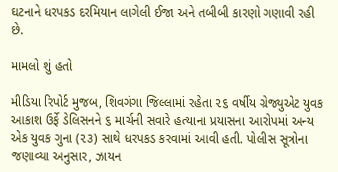ઘટનાને ધરપકડ દરમિયાન લાગેલી ઈજા અને તબીબી કારણો ગણાવી રહી છે.

મામલો શું હતો

મીડિયા રિપોર્ટ મુજબ, શિવગંગા જિલ્લામાં રહેતા ૨૬ વર્ષીય ગ્રેજ્યુએટ યુવક આકાશ ઉર્ફે ડેલિસનને ૬ માર્ચની સવારે હત્યાના પ્રયાસના આરોપમાં અન્ય એક યુવક ગુના (૨૩) સાથે ધરપકડ કરવામાં આવી હતી. પોલીસ સૂત્રોના જણાવ્યા અનુસાર, ઝાયન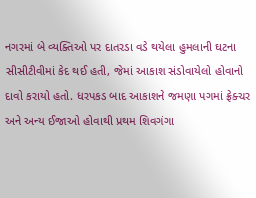નગરમાં બે વ્યક્તિઓ પર દાતરડા વડે થયેલા હુમલાની ઘટના સીસીટીવીમાં કેદ થઈ હતી, જેમાં આકાશ સંડોવાયેલો હોવાનો દાવો કરાયો હતો. ધરપકડ બાદ આકાશને જમણા પગમાં ફ્રેક્ચર અને અન્ય ઈજાઓ હોવાથી પ્રથમ શિવગંગા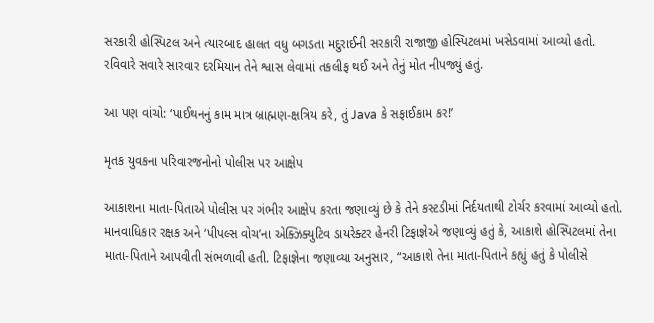સરકારી હોસ્પિટલ અને ત્યારબાદ હાલત વધુ બગડતા મદુરાઈની સરકારી રાજાજી હોસ્પિટલમાં ખસેડવામાં આવ્યો હતો. રવિવારે સવારે સારવાર દરમિયાન તેને શ્વાસ લેવામાં તકલીફ થઈ અને તેનું મોત નીપજ્યું હતું.

આ પણ વાંચો: ‘પાઈથનનું કામ માત્ર બ્રાહ્મણ-ક્ષત્રિય કરે, તું Java કે સફાઈકામ કર!’

મૃતક યુવકના પરિવારજનોનો પોલીસ પર આક્ષેપ

આકાશના માતા-પિતાએ પોલીસ પર ગંભીર આક્ષેપ કરતા જણાવ્યું છે કે તેને કસ્ટડીમાં નિર્દયતાથી ટોર્ચર કરવામાં આવ્યો હતો. માનવાધિકાર રક્ષક અને ‘પીપલ્સ વોચ’ના એક્ઝિક્યુટિવ ડાયરેક્ટર હેનરી ટિફાજ્ઞેએ જણાવ્યું હતું કે, આકાશે હોસ્પિટલમાં તેના માતા-પિતાને આપવીતી સંભળાવી હતી. ટિફાજ્ઞેના જણાવ્યા અનુસાર, “આકાશે તેના માતા-પિતાને કહ્યું હતું કે પોલીસે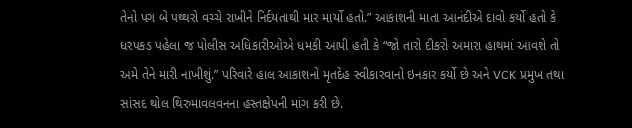તેનો પગ બે પથ્થરો વચ્ચે રાખીને નિર્દયતાથી માર માર્યો હતો.” આકાશની માતા આનંદીએ દાવો કર્યો હતો કે ધરપકડ પહેલા જ પોલીસ અધિકારીઓએ ધમકી આપી હતી કે “જો તારો દીકરો અમારા હાથમાં આવશે તો અમે તેને મારી નાખીશું.” પરિવારે હાલ આકાશનો મૃતદેહ સ્વીકારવાનો ઇનકાર કર્યો છે અને VCK પ્રમુખ તથા સાંસદ થોલ થિરુમાવલવનના હસ્તક્ષેપની માંગ કરી છે.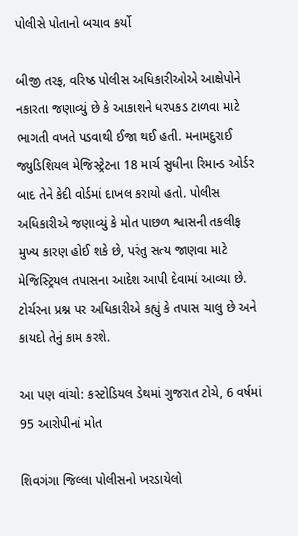પોલીસે પોતાનો બચાવ કર્યો

બીજી તરફ, વરિષ્ઠ પોલીસ અધિકારીઓએ આક્ષેપોને નકારતા જણાવ્યું છે કે આકાશને ધરપકડ ટાળવા માટે ભાગતી વખતે પડવાથી ઈજા થઈ હતી. મનામદુરાઈ જ્યુડિશિયલ મેજિસ્ટ્રેટના 18 માર્ચ સુધીના રિમાન્ડ ઓર્ડર બાદ તેને કેદી વોર્ડમાં દાખલ કરાયો હતો. પોલીસ અધિકારીએ જણાવ્યું કે મોત પાછળ શ્વાસની તકલીફ મુખ્ય કારણ હોઈ શકે છે, પરંતુ સત્ય જાણવા માટે મેજિસ્ટ્રિયલ તપાસના આદેશ આપી દેવામાં આવ્યા છે. ટોર્ચરના પ્રશ્ન પર અધિકારીએ કહ્યું કે તપાસ ચાલુ છે અને કાયદો તેનું કામ કરશે.

આ પણ વાંચો: કસ્ટોડિયલ ડેથમાં ગુજરાત ટોચે, 6 વર્ષમાં 95 આરોપીનાં મોત

શિવગંગા જિલ્લા પોલીસનો ખરડાયેલો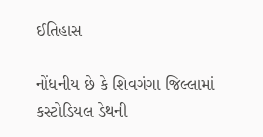ઈતિહાસ

નોંધનીય છે કે શિવગંગા જિલ્લામાં કસ્ટોડિયલ ડેથની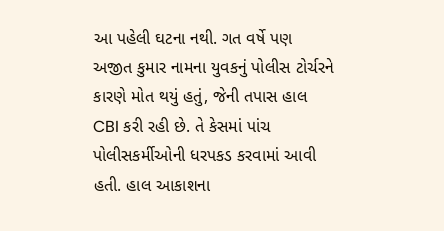આ પહેલી ઘટના નથી. ગત વર્ષે પણ અજીત કુમાર નામના યુવકનું પોલીસ ટોર્ચરને કારણે મોત થયું હતું, જેની તપાસ હાલ CBI કરી રહી છે. તે કેસમાં પાંચ પોલીસકર્મીઓની ધરપકડ કરવામાં આવી હતી. હાલ આકાશના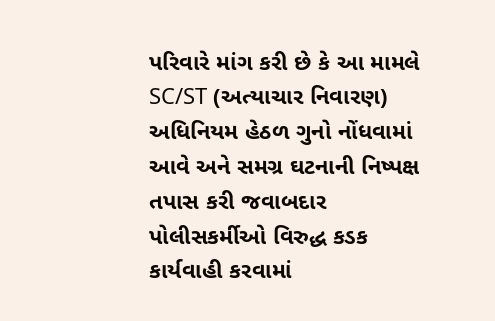પરિવારે માંગ કરી છે કે આ મામલે SC/ST (અત્યાચાર નિવારણ) અધિનિયમ હેઠળ ગુનો નોંધવામાં આવે અને સમગ્ર ઘટનાની નિષ્પક્ષ તપાસ કરી જવાબદાર પોલીસકર્મીઓ વિરુદ્ધ કડક કાર્યવાહી કરવામાં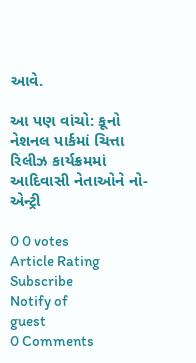આવે.

આ પણ વાંચો: કૂનો નેશનલ પાર્કમાં ચિત્તા રિલીઝ કાર્યક્રમમાં આદિવાસી નેતાઓને નો-એન્ટ્રી

0 0 votes
Article Rating
Subscribe
Notify of
guest
0 Comments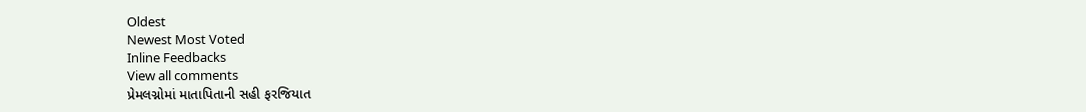Oldest
Newest Most Voted
Inline Feedbacks
View all comments
પ્રેમલગ્નોમાં માતાપિતાની સહી ફરજિયાત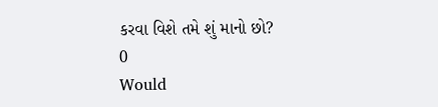કરવા વિશે તમે શું માનો છો?
0
Would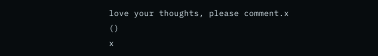love your thoughts, please comment.x
()
x